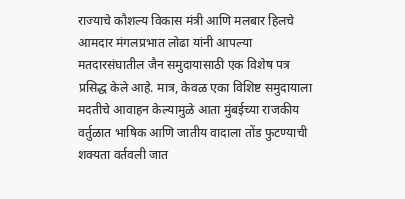राज्याचे कौशल्य विकास मंत्री आणि मलबार हिलचे आमदार मंगलप्रभात लोढा यांनी आपल्या मतदारसंघातील जैन समुदायासाठी एक विशेष पत्र प्रसिद्ध केले आहे. मात्र, केवळ एका विशिष्ट समुदायाला मदतीचे आवाहन केल्यामुळे आता मुंबईच्या राजकीय वर्तुळात भाषिक आणि जातीय वादाला तोंड फुटण्याची शक्यता वर्तवली जात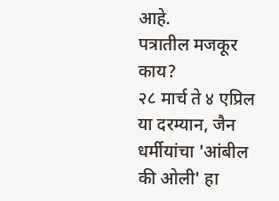आहे.
पत्रातील मजकूर काय?
२८ मार्च ते ४ एप्रिल या दरम्यान, जैन धर्मीयांचा 'आंबील की ओली' हा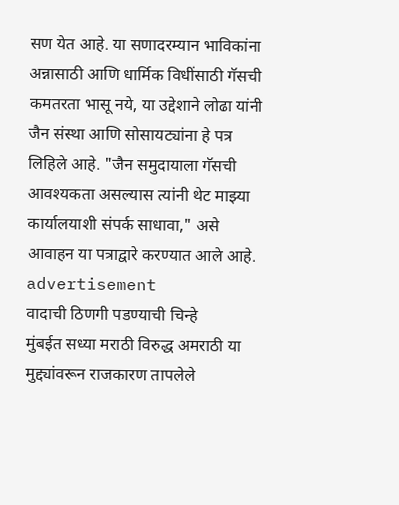सण येत आहे. या सणादरम्यान भाविकांना अन्नासाठी आणि धार्मिक विधींसाठी गॅसची कमतरता भासू नये, या उद्देशाने लोढा यांनी जैन संस्था आणि सोसायट्यांना हे पत्र लिहिले आहे. "जैन समुदायाला गॅसची आवश्यकता असल्यास त्यांनी थेट माझ्या कार्यालयाशी संपर्क साधावा," असे आवाहन या पत्राद्वारे करण्यात आले आहे.
advertisement
वादाची ठिणगी पडण्याची चिन्हे
मुंबईत सध्या मराठी विरुद्ध अमराठी या मुद्द्यांवरून राजकारण तापलेले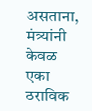असताना, मंत्र्यांनी केवळ एका ठराविक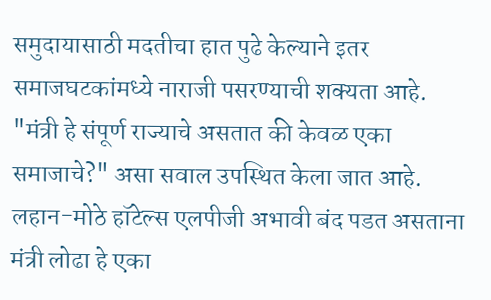समुदायासाठी मदतीचा हात पुढे केल्याने इतर समाजघटकांमध्ये नाराजी पसरण्याची शक्यता आहे. "मंत्री हे संपूर्ण राज्याचे असतात की केवळ एका समाजाचे?" असा सवाल उपस्थित केला जात आहे. लहान-मोठे हॉटेल्स एलपीजी अभावी बंद पडत असताना मंत्री लोढा हे एका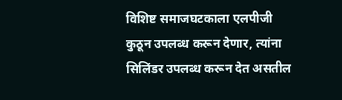विशिष्ट समाजघटकाला एलपीजी कुठून उपलब्ध करून देणार, त्यांना सिलिंडर उपलब्ध करून देत असतील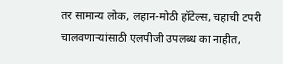तर सामान्य लोक, लहान-मोठी हॉटेल्स, चहाची टपरी चालवणाऱ्यांसाठी एलपीजी उपलब्ध का नाहीत,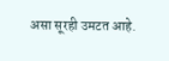असा सूरही उमटत आहे.